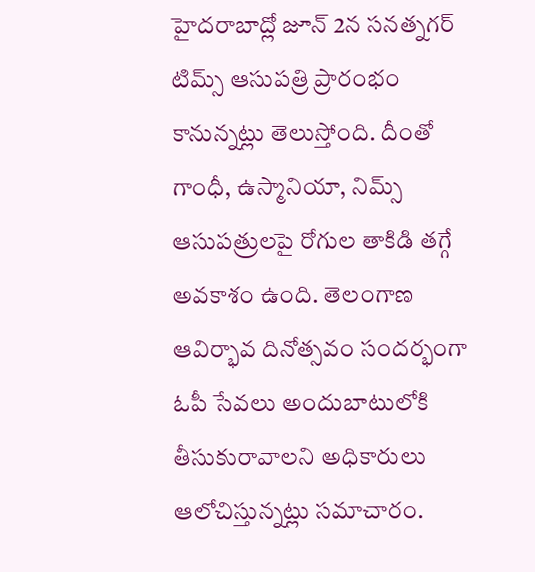హైదరాబాద్లో జూన్ 2న సనత్నగర్ టిమ్స్ ఆసుపత్రి ప్రారంభం కానున్నట్లు తెలుస్తోంది. దీంతో గాంధీ, ఉస్మానియా, నిమ్స్ ఆసుపత్రులపై రోగుల తాకిడి తగ్గే అవకాశం ఉంది. తెలంగాణ ఆవిర్భావ దినోత్సవం సందర్భంగా ఓపీ సేవలు అందుబాటులోకి తీసుకురావాలని అధికారులు ఆలోచిస్తున్నట్లు సమాచారం.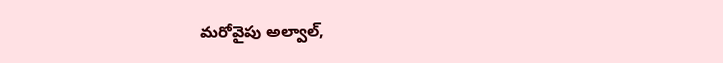మరోవైపు అల్వాల్,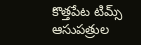కొత్తపేట టిమ్స్ ఆసుపత్రుల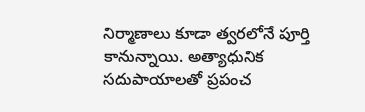నిర్మాణాలు కూడా త్వరలోనే పూర్తి కానున్నాయి. అత్యాధునిక సదుపాయాలతో ప్రపంచ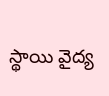స్థాయి వైద్య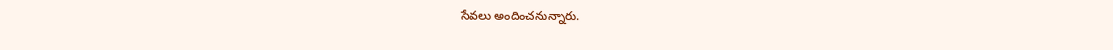సేవలు అందించనున్నారు.